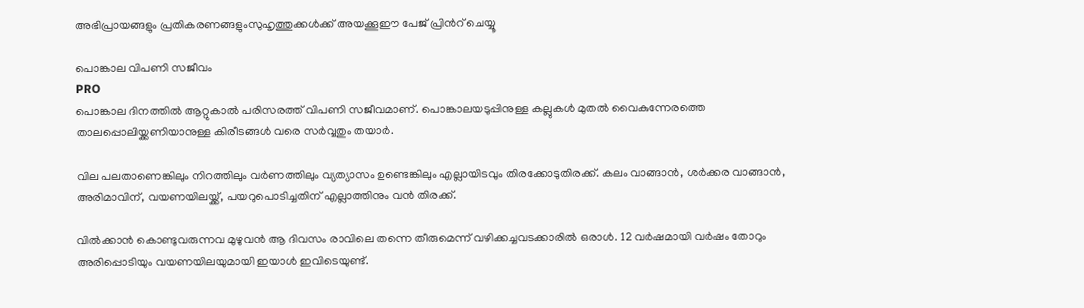അഭിപ്രായങ്ങളും പ്രതികരണങ്ങളുംസുഹൃത്തുക്കള്‍ക്ക് അയക്കൂഈ പേജ് പ്രിന്‍റ് ചെയ്യൂ

പൊങ്കാല വിപണി സജീവം
PRO
പൊങ്കാല ദിനത്തില്‍ ആറ്റുകാല്‍ പരിസരത്ത് വിപണി സജീവമാണ്. പൊങ്കാലയടുപ്പിനുള്ള കല്ലുകള്‍ മുതല്‍ വൈകുന്നേരത്തെ താലപ്പൊലിയ്ക്കണിയാനുള്ള കിരീടങ്ങള്‍ വരെ സര്‍വ്വതും തയാര്‍.

വില പലതാണെങ്കിലും നിറത്തിലും വര്‍ണത്തിലും വ്യത്യാസം ഉണ്ടെങ്കിലും എല്ലായിടവും തിരക്കോടുതിരക്ക്. കലം വാങ്ങാന്‍, ശര്‍ക്കര വാങ്ങാന്‍, അരിമാവിന്, വയണയിലയ്ക്ക്, പയറുപൊടിച്ചതിന് എല്ലാത്തിനും വന്‍ തിരക്ക്.

വില്‍ക്കാന്‍ കൊണ്ടുവരുന്നവ മുഴുവന്‍ ആ ദിവസം രാവിലെ തന്നെ തീരുമെന്ന് വഴിക്കച്ചവടക്കാരില്‍ ഒരാള്‍. 12 വര്‍ഷമായി വര്‍ഷം തോറും അരിപ്പൊടിയും വയണയിലയുമായി ഇയാള്‍ ഇവിടെയുണ്ട്.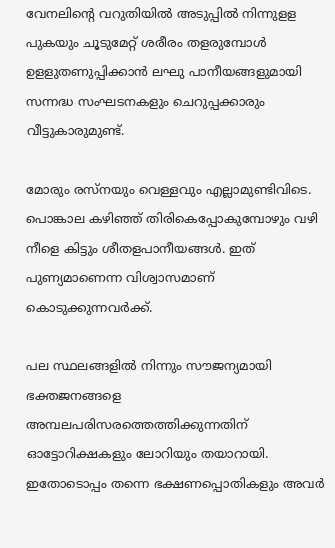വേനലിന്‍റെ വറുതിയില്‍ അടുപ്പില്‍ നിന്നുളള പുകയും ചൂടുമേറ്റ് ശരീരം തളരുമ്പോള്‍ ഉളളുതണുപ്പിക്കാന്‍ ലഘു പാനീയങ്ങളുമായി സന്നദ്ധ സംഘടനകളും ചെറുപ്പക്കാരും വീട്ടുകാരുമുണ്ട്.

മോരും രസ്നയും വെള്ളവും എല്ലാമുണ്ടിവിടെ. പൊങ്കാല കഴിഞ്ഞ് തിരികെപ്പോകുമ്പോഴും വഴി നീളെ കിട്ടും ശീതളപാനീയങ്ങള്‍. ഇത് പുണ്യമാണെന്ന വിശ്വാസമാണ് കൊടുക്കുന്നവര്‍ക്ക്.

പല സ്ഥലങ്ങളില്‍ നിന്നും സൗജന്യമായി ഭക്തജനങ്ങളെ അമ്പലപരിസരത്തെത്തിക്കുന്നതിന് ഓട്ടോറിക്ഷകളും ലോറിയും തയാറായി. ഇതോടൊപ്പം തന്നെ ഭക്ഷണപ്പൊതികളും അവര്‍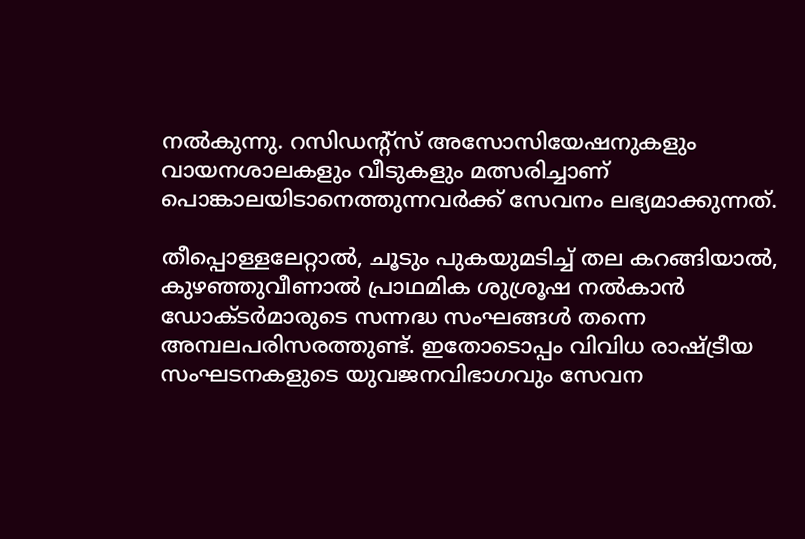നല്‍കുന്നു. റസിഡന്‍റ്സ് അസോസിയേഷനുകളും വായനശാലകളും വീടുകളും മത്സരിച്ചാണ് പൊങ്കാലയിടാനെത്തുന്നവര്‍ക്ക് സേവനം ലഭ്യമാക്കുന്നത്.

തീപ്പൊള്ളലേറ്റാല്‍, ചൂടും പുകയുമടിച്ച് തല കറങ്ങിയാല്‍, കുഴഞ്ഞുവീണാല്‍ പ്രാഥമിക ശുശ്രൂഷ നല്‍കാന്‍ ഡോക്ടര്‍മാരുടെ സന്നദ്ധ സംഘങ്ങള്‍ തന്നെ അമ്പലപരിസരത്തുണ്ട്. ഇതോടൊപ്പം വിവിധ രാഷ്ട്രീയ സംഘടനകളുടെ യുവജനവിഭാഗവും സേവന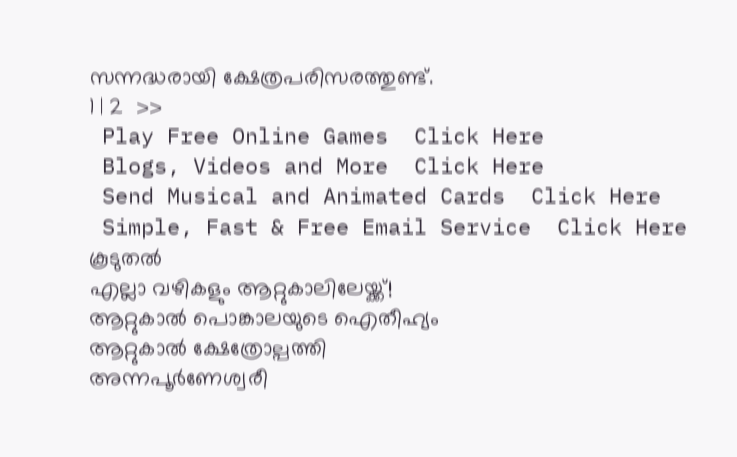സന്നദ്ധരായി ക്ഷേത്രപരിസരത്തുണ്ട്.
1 | 2  >>
 Play Free Online Games  Click Here
 Blogs, Videos and More  Click Here
 Send Musical and Animated Cards  Click Here
 Simple, Fast & Free Email Service  Click Here
കൂടുതല്‍
എല്ലാ വഴികളും ആറ്റുകാലിലേയ്ക്ക്!
ആറ്റുകാല്‍ പൊങ്കാലയുടെ ഐതീഹ്യം
ആറ്റുകാല്‍ ക്ഷേത്രോല്പത്തി
അന്നപൂര്‍ണേശ്വരീ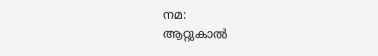നമ:
ആറ്റുകാല്‍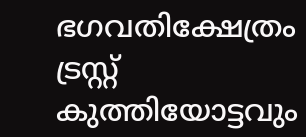ഭഗവതിക്ഷേത്രം ട്രസ്റ്റ്
കുത്തിയോട്ടവും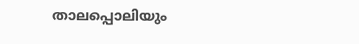താലപ്പൊലിയും